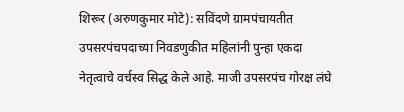शिरूर (अरुणकुमार मोटे): सविंदणे ग्रामपंचायतीत उपसरपंचपदाच्या निवडणुकीत महिलांनी पुन्हा एकदा नेतृत्वाचे वर्चस्व सिद्ध केले आहे. माजी उपसरपंच गोरक्ष लंघे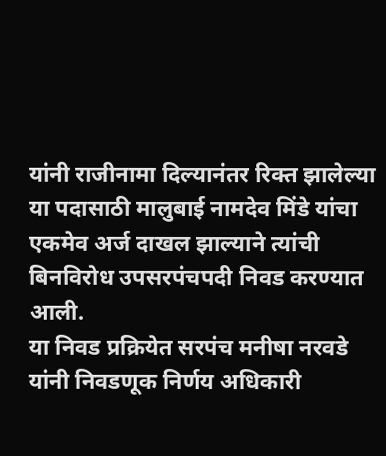यांनी राजीनामा दिल्यानंतर रिक्त झालेल्या या पदासाठी मालुबाई नामदेव मिंडे यांचा एकमेव अर्ज दाखल झाल्याने त्यांची बिनविरोध उपसरपंचपदी निवड करण्यात आली.
या निवड प्रक्रियेत सरपंच मनीषा नरवडे यांनी निवडणूक निर्णय अधिकारी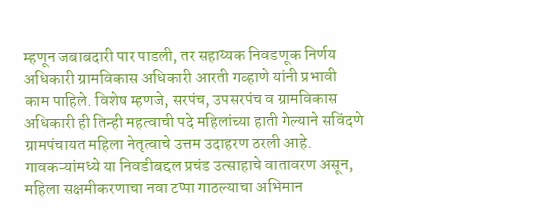म्हणून जबाबदारी पार पाडली, तर सहाय्यक निवडणूक निर्णय अधिकारी ग्रामविकास अधिकारी आरती गव्हाणे यांनी प्रभावी काम पाहिले. विशेष म्हणजे, सरपंच, उपसरपंच व ग्रामविकास अधिकारी ही तिन्ही महत्वाची पदे महिलांच्या हाती गेल्याने सविंदणे ग्रामपंचायत महिला नेतृत्वाचे उत्तम उदाहरण ठरली आहे.
गावकऱ्यांमध्ये या निवडीबद्दल प्रचंड उत्साहाचे वातावरण असून, महिला सक्षमीकरणाचा नवा टप्पा गाठल्याचा अभिमान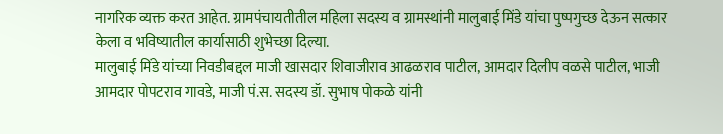नागरिक व्यक्त करत आहेत. ग्रामपंचायतीतील महिला सदस्य व ग्रामस्थांनी मालुबाई मिंडे यांचा पुष्पगुच्छ देऊन सत्कार केला व भविष्यातील कार्यासाठी शुभेच्छा दिल्या.
मालुबाई मिंडे यांच्या निवडीबद्दल माजी खासदार शिवाजीराव आढळराव पाटील, आमदार दिलीप वळसे पाटील, भाजी आमदार पोपटराव गावडे, माजी पं.स. सदस्य डॉ. सुभाष पोकळे यांनी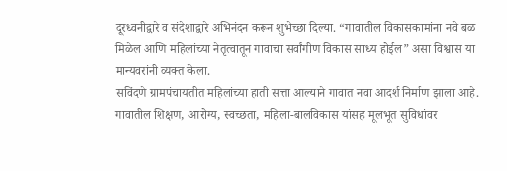दूरध्वनीद्वारे व संदेशाद्वारे अभिनंदन करून शुभेच्छा दिल्या. “गावातील विकासकामांना नवे बळ मिळेल आणि महिलांच्या नेतृत्वातून गावाचा सर्वांगीण विकास साध्य होईल” असा विश्वास या मान्यवरांनी व्यक्त केला.
सविंदणे ग्रामपंचायतीत महिलांच्या हाती सत्ता आल्याने गावात नवा आदर्श निर्माण झाला आहे. गावातील शिक्षण, आरोग्य, स्वच्छता, महिला-बालविकास यांसह मूलभूत सुविधांवर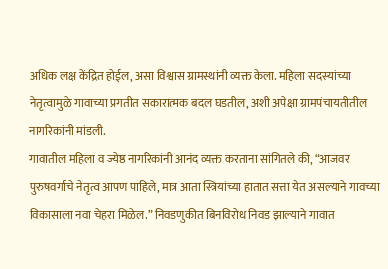अधिक लक्ष केंद्रित होईल, असा विश्वास ग्रामस्थांनी व्यक्त केला. महिला सदस्यांच्या नेतृत्वामुळे गावाच्या प्रगतीत सकारात्मक बदल घडतील, अशी अपेक्षा ग्रामपंचायतीतील नागरिकांनी मांडली.
गावातील महिला व ज्येष्ठ नागरिकांनी आनंद व्यक्त करताना सांगितले की, “आजवर पुरुषवर्गाचे नेतृत्व आपण पाहिले, मात्र आता स्त्रियांच्या हातात सत्ता येत असल्याने गावच्या विकासाला नवा चेहरा मिळेल.” निवडणुकीत बिनविरोध निवड झाल्याने गावात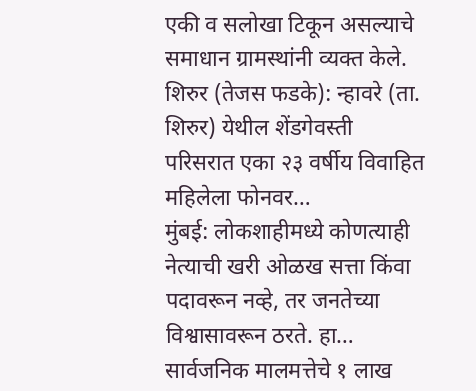एकी व सलोखा टिकून असल्याचे समाधान ग्रामस्थांनी व्यक्त केले.
शिरुर (तेजस फडके): न्हावरे (ता. शिरुर) येथील शेंडगेवस्ती परिसरात एका २३ वर्षीय विवाहित महिलेला फोनवर…
मुंबई: लोकशाहीमध्ये कोणत्याही नेत्याची खरी ओळख सत्ता किंवा पदावरून नव्हे, तर जनतेच्या विश्वासावरून ठरते. हा…
सार्वजनिक मालमत्तेचे १ लाख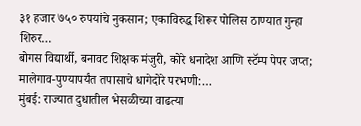३१ हजार ७५० रुपयांचे नुकसान; एकाविरुद्ध शिरूर पोलिस ठाण्यात गुन्हा शिरुर…
बोगस विद्यार्थी, बनावट शिक्षक मंजुरी, कोरे धनादेश आणि स्टॅम्प पेपर जप्त; मालेगाव-पुण्यापर्यंत तपासाचे धागेदोरे परभणी:…
मुंबई: राज्यात दुधातील भेसळीच्या वाढत्या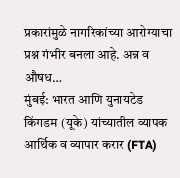प्रकारांमुळे नागरिकांच्या आरोग्याचा प्रश्न गंभीर बनला आहे. अन्न व औषध…
मुंबई: भारत आणि युनायटेड किंगडम (यूके) यांच्यातील व्यापक आर्थिक व व्यापार करार (FTA)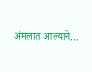अंमलात आल्याने…